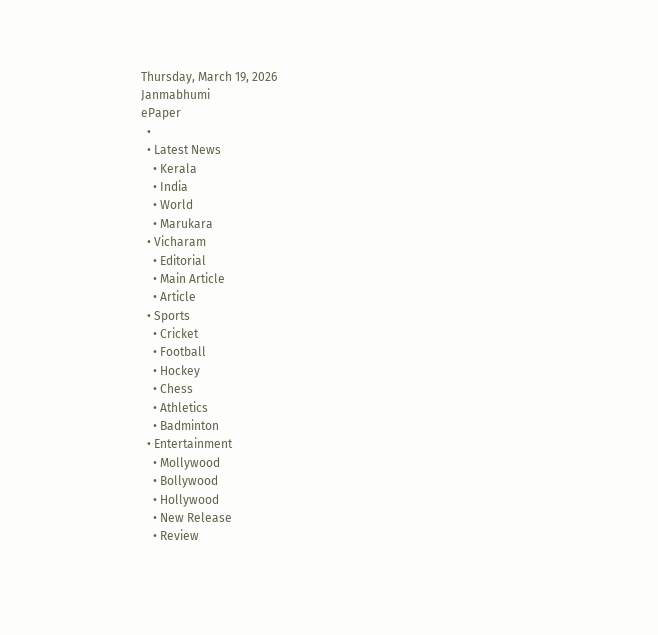Thursday, March 19, 2026
Janmabhumi
ePaper
  •
  • Latest News
    • Kerala
    • India
    • World
    • Marukara
  • Vicharam
    • Editorial
    • Main Article
    • Article
  • Sports
    • Cricket
    • Football
    • Hockey
    • Chess
    • Athletics
    • Badminton
  • Entertainment
    • Mollywood
    • Bollywood
    • Hollywood
    • New Release
    • Review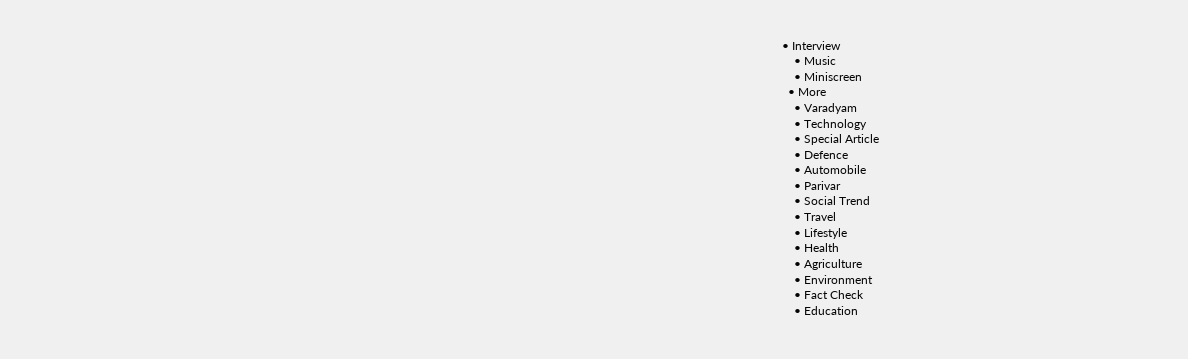• Interview
    • Music
    • Miniscreen
  • More
    • Varadyam
    • Technology
    • Special Article
    • Defence
    • Automobile
    • Parivar
    • Social Trend
    • Travel
    • Lifestyle
    • Health
    • Agriculture
    • Environment
    • Fact Check
    • Education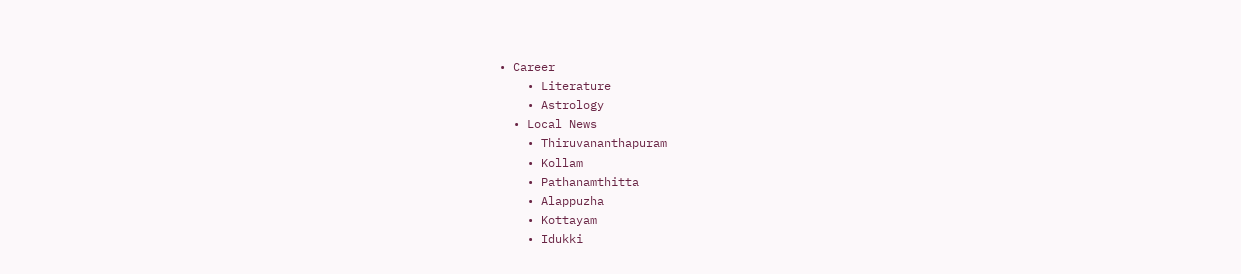• Career
    • Literature
    • Astrology
  • Local News
    • Thiruvananthapuram
    • Kollam
    • Pathanamthitta
    • Alappuzha
    • Kottayam
    • Idukki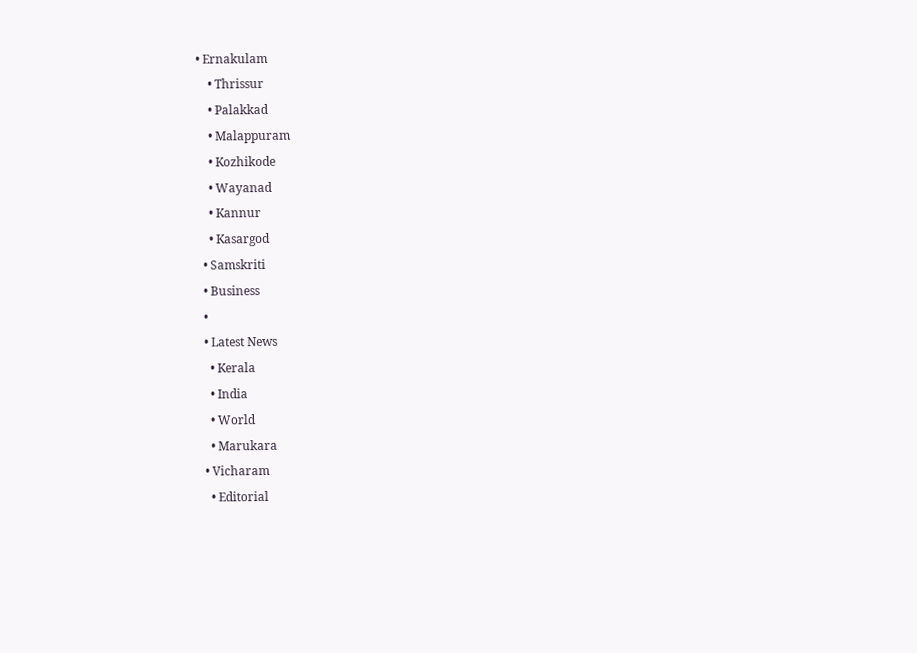• Ernakulam
    • Thrissur
    • Palakkad
    • Malappuram
    • Kozhikode
    • Wayanad
    • Kannur
    • Kasargod
  • Samskriti
  • Business
  •
  • Latest News
    • Kerala
    • India
    • World
    • Marukara
  • Vicharam
    • Editorial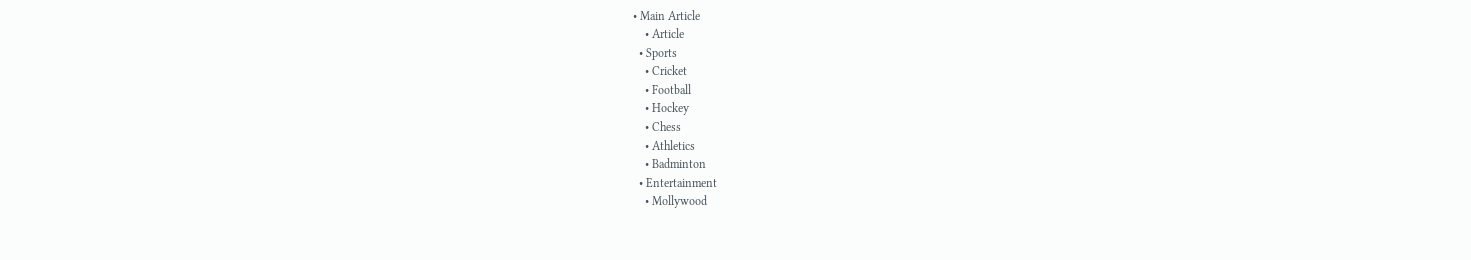• Main Article
    • Article
  • Sports
    • Cricket
    • Football
    • Hockey
    • Chess
    • Athletics
    • Badminton
  • Entertainment
    • Mollywood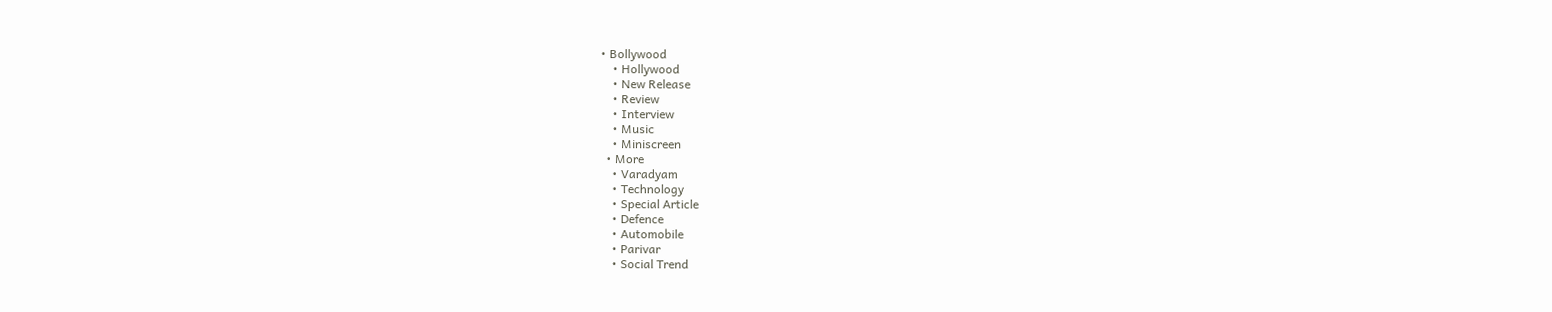• Bollywood
    • Hollywood
    • New Release
    • Review
    • Interview
    • Music
    • Miniscreen
  • More
    • Varadyam
    • Technology
    • Special Article
    • Defence
    • Automobile
    • Parivar
    • Social Trend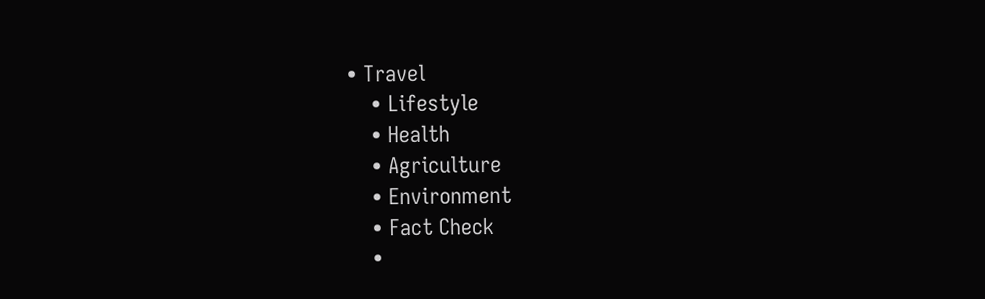• Travel
    • Lifestyle
    • Health
    • Agriculture
    • Environment
    • Fact Check
    •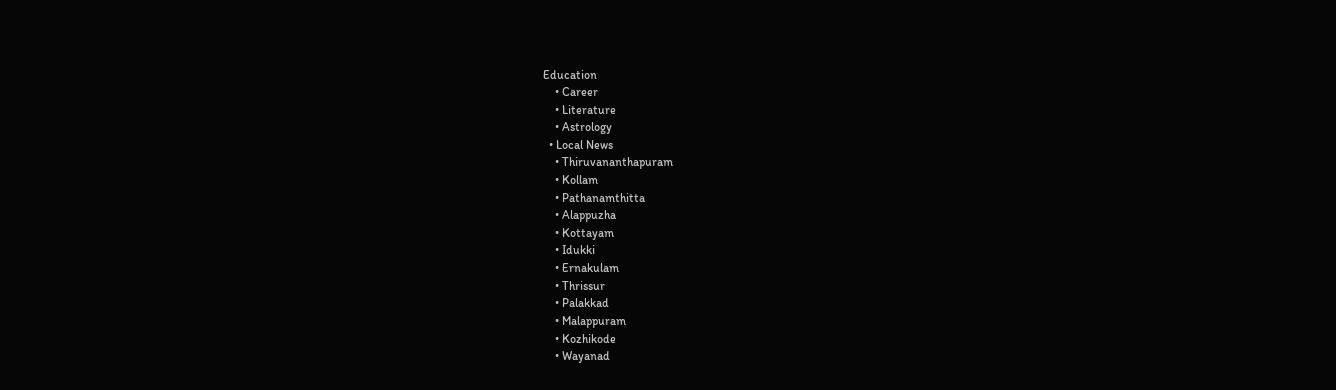Education
    • Career
    • Literature
    • Astrology
  • Local News
    • Thiruvananthapuram
    • Kollam
    • Pathanamthitta
    • Alappuzha
    • Kottayam
    • Idukki
    • Ernakulam
    • Thrissur
    • Palakkad
    • Malappuram
    • Kozhikode
    • Wayanad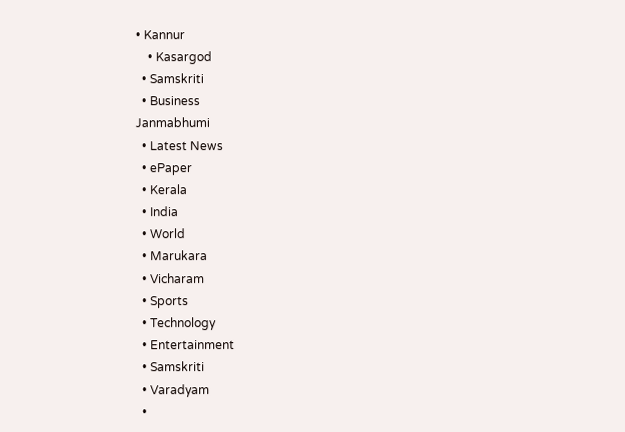• Kannur
    • Kasargod
  • Samskriti
  • Business
Janmabhumi
  • Latest News
  • ePaper
  • Kerala
  • India
  • World
  • Marukara
  • Vicharam
  • Sports
  • Technology
  • Entertainment
  • Samskriti
  • Varadyam
  •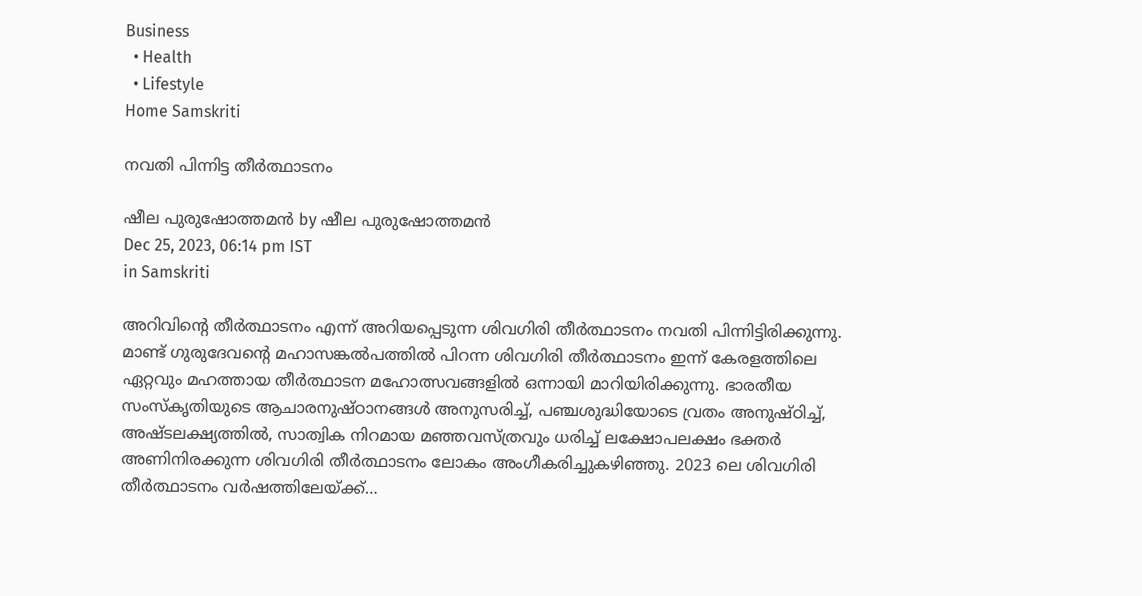Business
  • Health
  • Lifestyle
Home Samskriti

നവതി പിന്നിട്ട തീര്‍ത്ഥാടനം

ഷീല പുരുഷോത്തമന്‍ by ഷീല പുരുഷോത്തമന്‍
Dec 25, 2023, 06:14 pm IST
in Samskriti

അറിവിന്റെ തീര്‍ത്ഥാടനം എന്ന് അറിയപ്പെടുന്ന ശിവഗിരി തീര്‍ത്ഥാടനം നവതി പിന്നിട്ടിരിക്കുന്നു. മാണ്ട് ഗുരുദേവന്റെ മഹാസങ്കല്‍പത്തില്‍ പിറന്ന ശിവഗിരി തീര്‍ത്ഥാടനം ഇന്ന് കേരളത്തിലെ ഏറ്റവും മഹത്തായ തീര്‍ത്ഥാടന മഹോത്സവങ്ങളില്‍ ഒന്നായി മാറിയിരിക്കുന്നു. ഭാരതീയ സംസ്‌കൃതിയുടെ ആചാരനുഷ്ഠാനങ്ങള്‍ അനുസരിച്ച്, പഞ്ചശുദ്ധിയോടെ വ്രതം അനുഷ്ഠിച്ച്, അഷ്ടലക്ഷ്യത്തില്‍, സാത്വിക നിറമായ മഞ്ഞവസ്ത്രവും ധരിച്ച് ലക്ഷോപലക്ഷം ഭക്തര്‍ അണിനിരക്കുന്ന ശിവഗിരി തീര്‍ത്ഥാടനം ലോകം അംഗീകരിച്ചുകഴിഞ്ഞു. 2023 ലെ ശിവഗിരി തീര്‍ത്ഥാടനം വര്‍ഷത്തിലേയ്‌ക്ക്…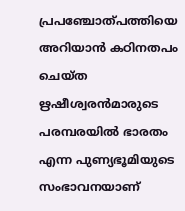പ്രപഞ്ചോത്പത്തിയെ അറിയാന്‍ കഠിനതപം ചെയ്ത ഋഷീശ്വരന്‍മാരുടെ പരമ്പരയില്‍ ഭാരതം എന്ന പുണ്യഭൂമിയുടെ സംഭാവനയാണ്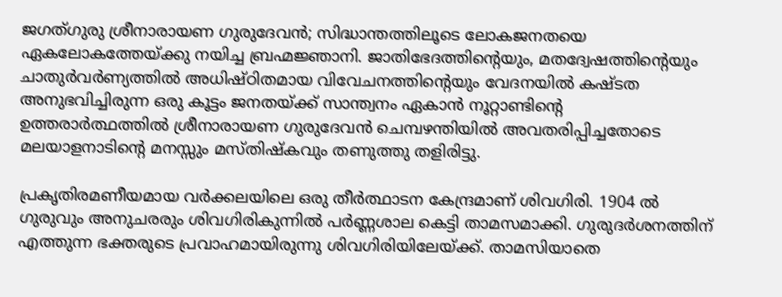ജഗത്ഗുരു ശ്രീനാരായണ ഗുരുദേവന്‍; സിദ്ധാന്തത്തിലൂടെ ലോകജനതയെ ഏകലോകത്തേയ്‌ക്കു നയിച്ച ബ്രഹ്മജ്ഞാനി. ജാതിഭേദത്തിന്റെയും, മതദ്വേഷത്തിന്റെയും ചാതുര്‍വര്‍ണ്യത്തില്‍ അധിഷ്ഠിതമായ വിവേചനത്തിന്റെയും വേദനയില്‍ കഷ്ടത അനുഭവിച്ചിരുന്ന ഒരു കൂട്ടം ജനതയ്‌ക്ക് സാന്ത്വനം ഏകാന്‍ നൂറ്റാണ്ടിന്റെ ഉത്തരാര്‍ത്ഥത്തില്‍ ശ്രീനാരായണ ഗുരുദേവന്‍ ചെമ്പഴന്തിയില്‍ അവതരിപ്പിച്ചതോടെ മലയാളനാടിന്റെ മനസ്സും മസ്തിഷ്‌കവും തണുത്തു തളിരിട്ടു.

പ്രകൃതിരമണീയമായ വര്‍ക്കലയിലെ ഒരു തീര്‍ത്ഥാടന കേന്ദ്രമാണ് ശിവഗിരി. 1904 ല്‍ ഗുരുവും അനുചരരും ശിവഗിരികുന്നില്‍ പര്‍ണ്ണശാല കെട്ടി താമസമാക്കി. ഗുരുദര്‍ശനത്തിന് എത്തുന്ന ഭക്തരുടെ പ്രവാഹമായിരുന്നു ശിവഗിരിയിലേയ്‌ക്ക്. താമസിയാതെ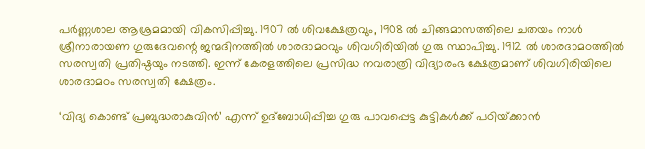പര്‍ണ്ണശാല ആശ്രമമായി വികസിപ്പിച്ചു. 1907 ല്‍ ശിവക്ഷേത്രവും, 1908 ല്‍ ചിങ്ങമാസത്തിലെ ചതയം നാള്‍ ശ്രീനാരായണ ഗുരുദേവന്റെ ജന്മദിനത്തില്‍ ശാരദാമഠവും ശിവഗിരിയില്‍ ഗുരു സ്ഥാപിച്ചു. 1912 ല്‍ ശാരദാമഠത്തില്‍ സരസ്വതി പ്രതിഷ്ഠയും നടത്തി. ഇന്ന് കേരളത്തിലെ പ്രസിദ്ധ നവരാത്രി വിദ്യാരംഭ ക്ഷേത്രമാണ് ശിവഗിരിയിലെ ശാരദാമഠം സരസ്വതി ക്ഷേത്രം.

‘വിദ്യ കൊണ്ട് പ്രബുദ്ധരാകുവിന്‍’ എന്ന് ഉദ്‌ബോധിപ്പിച്ച ഗുരു പാവപ്പെട്ട കുട്ടികള്‍ക്ക് പഠിയ്‌ക്കാന്‍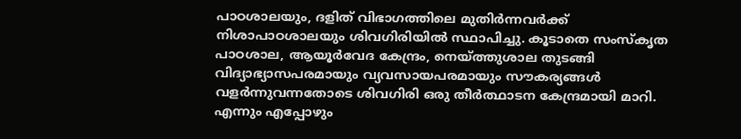പാഠശാലയും, ദളിത് വിഭാഗത്തിലെ മുതിര്‍ന്നവര്‍ക്ക് നിശാപാഠശാലയും ശിവഗിരിയില്‍ സ്ഥാപിച്ചു. കൂടാതെ സംസ്‌കൃത പാഠശാല, ആയൂര്‍വേദ കേന്ദ്രം, നെയ്‌ത്തുശാല തുടങ്ങി വിദ്യാഭ്യാസപരമായും വ്യവസായപരമായും സൗകര്യങ്ങള്‍ വളര്‍ന്നുവന്നതോടെ ശിവഗിരി ഒരു തീര്‍ത്ഥാടന കേന്ദ്രമായി മാറി. എന്നും എപ്പോഴും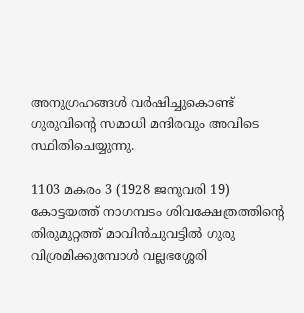അനുഗ്രഹങ്ങള്‍ വര്‍ഷിച്ചുകൊണ്ട് ഗുരുവിന്റെ സമാധി മന്ദിരവും അവിടെ സ്ഥിതിചെയ്യുന്നു.

1103 മകരം 3 (1928 ജനുവരി 19) കോട്ടയത്ത് നാഗമ്പടം ശിവക്ഷേത്രത്തിന്റെ തിരുമുറ്റത്ത് മാവിന്‍ചുവട്ടില്‍ ഗുരു വിശ്രമിക്കുമ്പോള്‍ വല്ലഭശ്ശേരി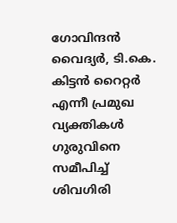ഗോവിന്ദന്‍ വൈദ്യര്‍, ടി.കെ. കിട്ടന്‍ റൈറ്റര്‍ എന്നീ പ്രമുഖ വ്യക്തികള്‍ ഗുരുവിനെ സമീപിച്ച് ശിവഗിരി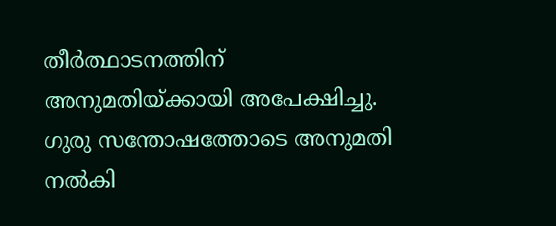തീര്‍ത്ഥാടനത്തിന് അനുമതിയ്‌ക്കായി അപേക്ഷിച്ചു. ഗുരു സന്തോഷത്തോടെ അനുമതി നല്‍കി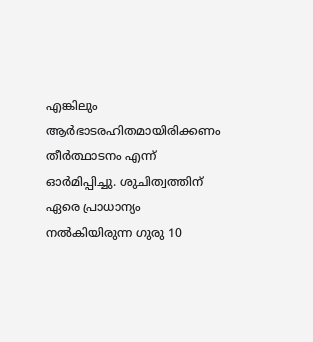എങ്കിലും ആര്‍ഭാടരഹിതമായിരിക്കണം തീര്‍ത്ഥാടനം എന്ന് ഓര്‍മിപ്പിച്ചു. ശുചിത്വത്തിന് ഏരെ പ്രാധാന്യം നല്‍കിയിരുന്ന ഗുരു 10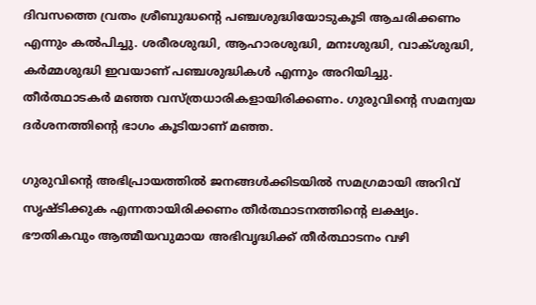ദിവസത്തെ വ്രതം ശ്രീബുദ്ധന്റെ പഞ്ചശുദ്ധിയോടുകൂടി ആചരിക്കണം എന്നും കല്‍പിച്ചു. ശരീരശുദ്ധി, ആഹാരശുദ്ധി, മനഃശുദ്ധി, വാക്ശുദ്ധി, കര്‍മ്മശുദ്ധി ഇവയാണ് പഞ്ചശുദ്ധികള്‍ എന്നും അറിയിച്ചു. തീര്‍ത്ഥാടകര്‍ മഞ്ഞ വസ്ത്രധാരികളായിരിക്കണം. ഗുരുവിന്റെ സമന്വയ ദര്‍ശനത്തിന്റെ ഭാഗം കൂടിയാണ് മഞ്ഞ.

ഗുരുവിന്റെ അഭിപ്രായത്തില്‍ ജനങ്ങള്‍ക്കിടയില്‍ സമഗ്രമായി അറിവ് സൃഷ്ടിക്കുക എന്നതായിരിക്കണം തീര്‍ത്ഥാടനത്തിന്റെ ലക്ഷ്യം. ഭൗതികവും ആത്മീയവുമായ അഭിവൃദ്ധിക്ക് തീര്‍ത്ഥാടനം വഴി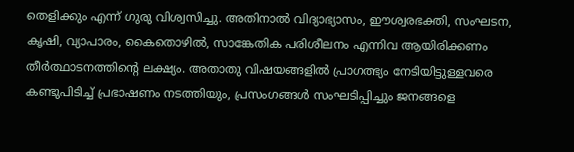തെളിക്കും എന്ന് ഗുരു വിശ്വസിച്ചു. അതിനാല്‍ വിദ്യാഭ്യാസം, ഈശ്വരഭക്തി, സംഘടന, കൃഷി, വ്യാപാരം, കൈതൊഴില്‍, സാങ്കേതിക പരിശീലനം എന്നിവ ആയിരിക്കണം തീര്‍ത്ഥാടനത്തിന്റെ ലക്ഷ്യം. അതാതു വിഷയങ്ങളില്‍ പ്രാഗത്ഭ്യം നേടിയിട്ടുള്ളവരെ കണ്ടുപിടിച്ച് പ്രഭാഷണം നടത്തിയും, പ്രസംഗങ്ങള്‍ സംഘടിപ്പിച്ചും ജനങ്ങളെ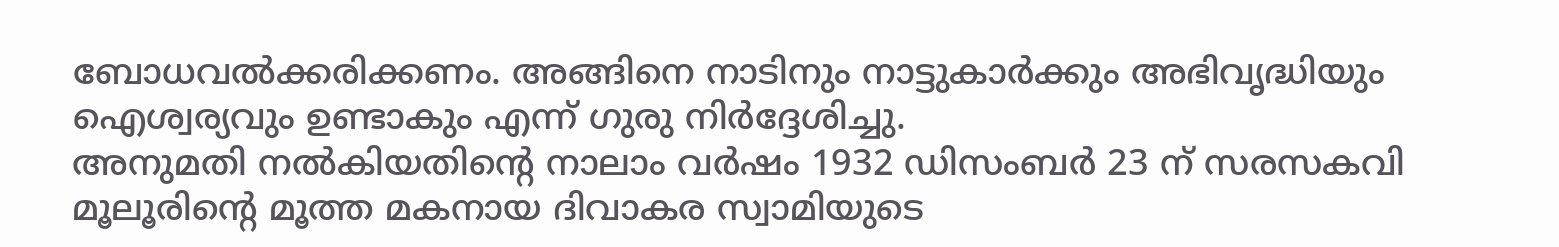ബോധവല്‍ക്കരിക്കണം. അങ്ങിനെ നാടിനും നാട്ടുകാര്‍ക്കും അഭിവൃദ്ധിയും ഐശ്വര്യവും ഉണ്ടാകും എന്ന് ഗുരു നിര്‍ദ്ദേശിച്ചു.
അനുമതി നല്‍കിയതിന്റെ നാലാം വര്‍ഷം 1932 ഡിസംബര്‍ 23 ന് സരസകവി മൂലൂരിന്റെ മൂത്ത മകനായ ദിവാകര സ്വാമിയുടെ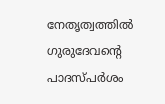നേതൃത്വത്തില്‍ ഗുരുദേവന്റെ പാദസ്പര്‍ശം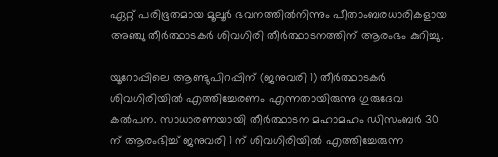ഏറ്റ് പരിഭൂതമായ മൂലൂര്‍ ഭവനത്തില്‍നിന്നും പീതാംബരധാരികളായ അഞ്ചു തീര്‍ത്ഥാടകര്‍ ശിവഗിരി തീര്‍ത്ഥാടനത്തിന് ആരംഭം കുറിച്ചു.

യൂറോപ്പിലെ ആണ്ടുപിറപ്പിന് (ജനുവരി 1) തീര്‍ത്ഥാടകര്‍ ശിവഗിരിയില്‍ എത്തിച്ചേരണം എന്നതായിരുന്നു ഗുരുദേവ കല്‍പന. സാധാരണയായി തീര്‍ത്ഥാടന മഹാമഹം ഡിസംബര്‍ 30 ന് ആരംഭിച്ച് ജനുവരി 1 ന് ശിവഗിരിയില്‍ എത്തിച്ചേരുന്ന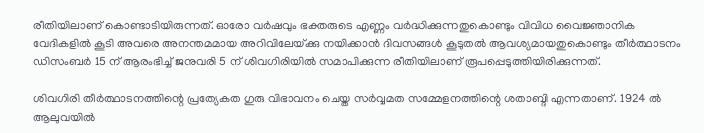രീതിയിലാണ് കൊണ്ടാടിയിരുന്നത്. ഓരോ വര്‍ഷവും ഭക്തരുടെ എണ്ണം വര്‍ദ്ധിക്കുന്നതുകൊണ്ടും വിവിധ വൈജ്ഞാനിക വേദികളില്‍ കൂടി അവരെ അനന്തമമായ അറിവിലേയ്‌ക്കു നയിക്കാന്‍ ദിവസങ്ങള്‍ കൂടുതല്‍ ആവശ്യമായതുകൊണ്ടും തീര്‍ത്ഥാടനം ഡിസംബര്‍ 15 ന് ആരംഭിച്ച് ജനുവരി 5 ന് ശിവഗിരിയില്‍ സമാപിക്കുന്ന രീതിയിലാണ് രൂപപ്പെടുത്തിയിരിക്കുന്നത്.

ശിവഗിരി തീര്‍ത്ഥാടനത്തിന്റെ പ്രത്യേകത ഗുരു വിഭാവനം ചെയ്ത സര്‍വ്വമത സമ്മേളനത്തിന്റെ ശതാബ്ദി എന്നതാണ്. 1924 ല്‍ ആലുവയില്‍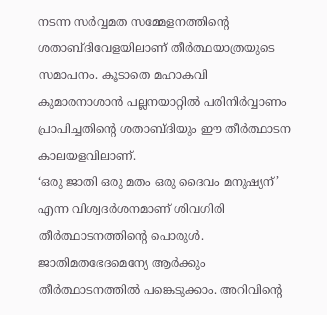നടന്ന സര്‍വ്വമത സമ്മേളനത്തിന്റെ ശതാബ്ദിവേളയിലാണ് തീര്‍ത്ഥയാത്രയുടെ സമാപനം. കൂടാതെ മഹാകവി കുമാരനാശാന്‍ പല്ലനയാറ്റില്‍ പരിനിര്‍വ്വാണം പ്രാപിച്ചതിന്റെ ശതാബ്ദിയും ഈ തീര്‍ത്ഥാടന കാലയളവിലാണ്.
‘ഒരു ജാതി ഒരു മതം ഒരു ദൈവം മനുഷ്യന്’ എന്ന വിശ്വദര്‍ശനമാണ് ശിവഗിരി തീര്‍ത്ഥാടനത്തിന്റെ പൊരുള്‍. ജാതിമതഭേദമെന്യേ ആര്‍ക്കും തീര്‍ത്ഥാടനത്തില്‍ പങ്കെടുക്കാം. അറിവിന്റെ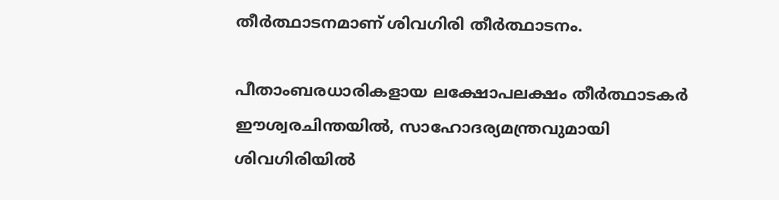തീര്‍ത്ഥാടനമാണ് ശിവഗിരി തീര്‍ത്ഥാടനം.

പീതാംബരധാരികളായ ലക്ഷോപലക്ഷം തീര്‍ത്ഥാടകര്‍ ഈശ്വരചിന്തയില്‍, സാഹോദര്യമന്ത്രവുമായി ശിവഗിരിയില്‍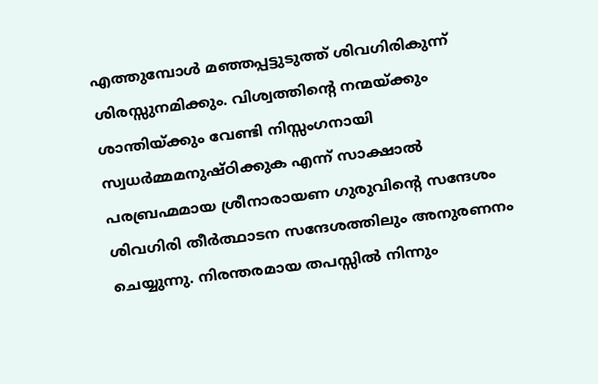എത്തുമ്പോള്‍ മഞ്ഞപ്പട്ടുടുത്ത് ശിവഗിരികുന്ന് ശിരസ്സുനമിക്കും. വിശ്വത്തിന്റെ നന്മയ്‌ക്കും ശാന്തിയ്‌ക്കും വേണ്ടി നിസ്സംഗനായി സ്വധര്‍മ്മമനുഷ്ഠിക്കുക എന്ന് സാക്ഷാല്‍ പരബ്രഹ്മമായ ശ്രീനാരായണ ഗുരുവിന്റെ സന്ദേശം ശിവഗിരി തീര്‍ത്ഥാടന സന്ദേശത്തിലും അനുരണനം ചെയ്യുന്നു. നിരന്തരമായ തപസ്സില്‍ നിന്നും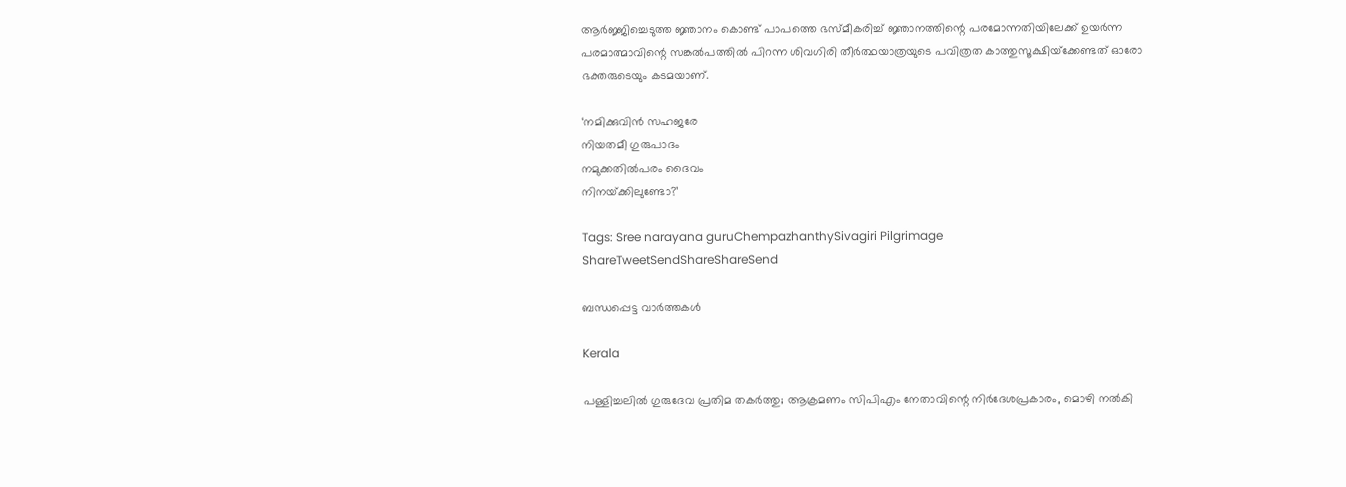ആര്‍ജ്ജിച്ചെടുത്ത ജ്ഞാനം കൊണ്ട് പാപത്തെ ഭസ്മീകരിച്ച് ജ്ഞാനത്തിന്റെ പരമോന്നതിയിലേക്ക് ഉയര്‍ന്ന പരമാത്മാവിന്റെ സങ്കല്‍പത്തില്‍ പിറന്ന ശിവഗിരി തീര്‍ത്ഥയാത്രയുടെ പവിത്രത കാത്തുസൂക്ഷിയ്‌ക്കേണ്ടത് ഓരോ ഭക്തരുടെയും കടമയാണ്.

‘നമിക്കുവിന്‍ സഹജരേ
നിയതമീ ഗുരുപാദം
നമുക്കതില്‍പരം ദൈവം
നിനയ്‌ക്കിലുണ്ടോ?’

Tags: Sree narayana guruChempazhanthySivagiri Pilgrimage
ShareTweetSendShareShareSend

ബന്ധപ്പെട്ട വാര്‍ത്തകള്‍

Kerala

പള്ളിച്ചലില്‍ ഗുരുദേവ പ്രതിമ തകർത്തു; ആക്രമണം സിപിഎം നേതാവിന്റെ നിർദേശപ്രകാരം, മൊഴി നൽകി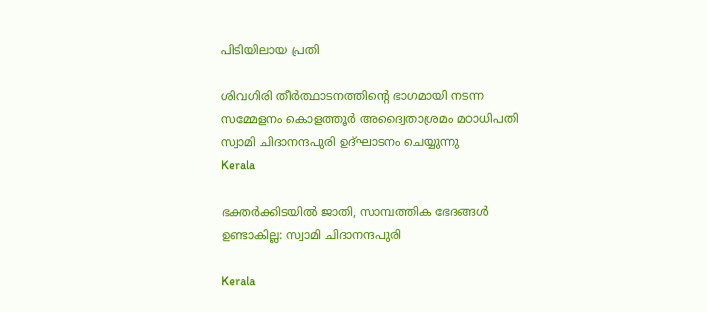പിടിയിലായ പ്രതി

ശിവഗിരി തീര്‍ത്ഥാടനത്തിന്റെ ഭാഗമായി നടന്ന സമ്മേളനം കൊളത്തൂര്‍ അദ്വൈതാശ്രമം മഠാധിപതി സ്വാമി ചിദാനന്ദപുരി ഉദ്ഘാടനം ചെയ്യുന്നു
Kerala

ഭക്തര്‍ക്കിടയില്‍ ജാതി, സാമ്പത്തിക ഭേദങ്ങള്‍ ഉണ്ടാകില്ല: സ്വാമി ചിദാനന്ദപുരി

Kerala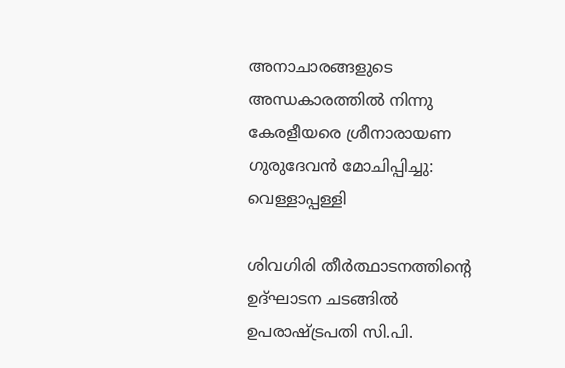അനാചാരങ്ങളുടെ അന്ധകാരത്തില്‍ നിന്നു കേരളീയരെ ശ്രീനാരായണ ഗുരുദേവന്‍ മോചിപ്പിച്ചു: വെള്ളാപ്പള്ളി

ശിവഗിരി തീര്‍ത്ഥാടനത്തിന്റെ ഉദ്ഘാടന ചടങ്ങില്‍ ഉപരാഷ്ട്രപതി സി.പി.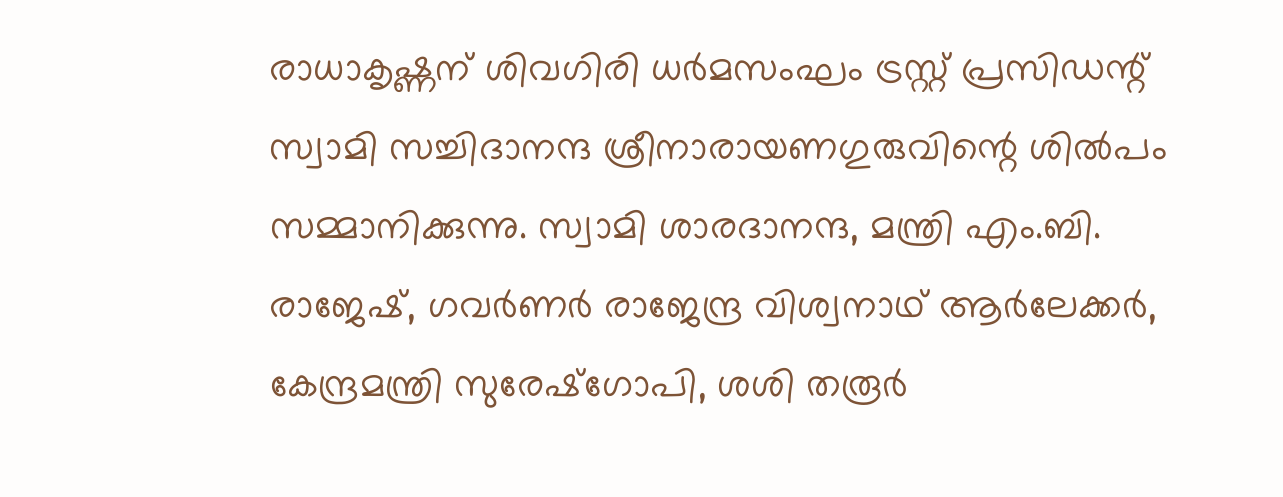രാധാകൃഷ്ണന് ശിവഗിരി ധര്‍മസംഘം ട്രസ്റ്റ് പ്രസിഡന്റ് സ്വാമി സച്ചിദാനന്ദ ശ്രീനാരായണഗുരുവിന്റെ ശില്‍പം സമ്മാനിക്കുന്നു. സ്വാമി ശാരദാനന്ദ, മന്ത്രി എം.ബി. രാജേഷ്, ഗവര്‍ണര്‍ രാജേന്ദ്ര വിശ്വനാഥ് ആര്‍ലേക്കര്‍, കേന്ദ്രമന്ത്രി സുരേഷ്‌ഗോപി, ശശി തരൂര്‍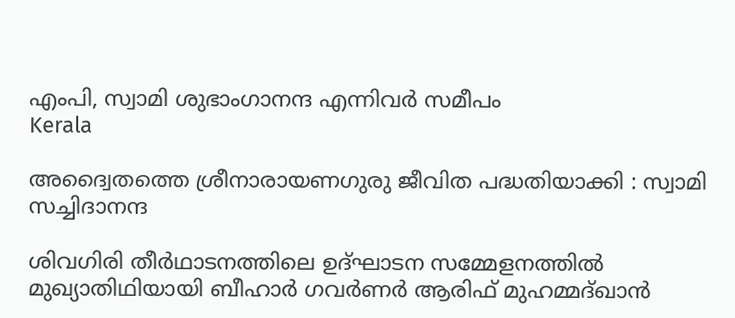എംപി, സ്വാമി ശുഭാംഗാനന്ദ എന്നിവര്‍ സമീപം
Kerala

അദ്വൈതത്തെ ശ്രീനാരായണഗുരു ജീവിത പദ്ധതിയാക്കി : സ്വാമി സച്ചിദാനന്ദ

ശിവഗിരി തീര്‍ഥാടനത്തിലെ ഉദ്ഘാടന സമ്മേളനത്തില്‍ മുഖ്യാതിഥിയായി ബീഹാര്‍ ഗവര്‍ണര്‍ ആരിഫ് മുഹമ്മദ്ഖാന്‍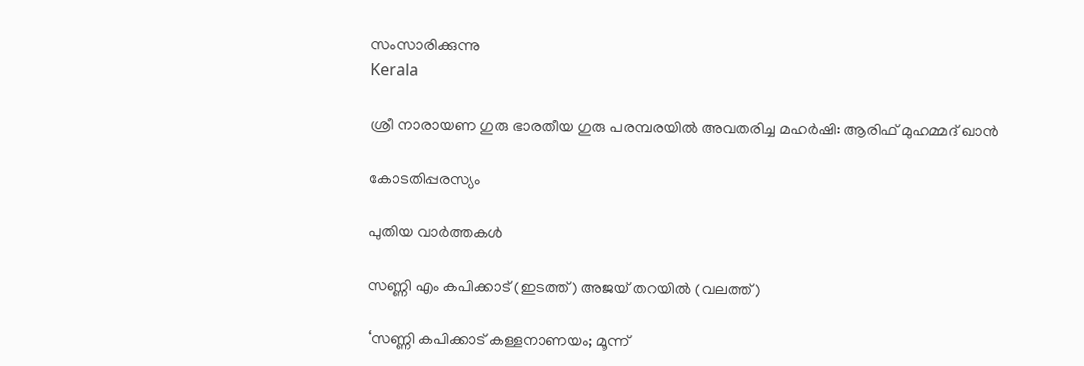സംസാരിക്കുന്നു
Kerala

ശ്രീ നാരായണ ഗുരു ഭാരതീയ ഗുരു പരമ്പരയില്‍ അവതരിച്ച മഹര്‍ഷി: ആരിഫ് മുഹമ്മദ് ഖാന്‍

കോടതിപ്പരസ്യം

പുതിയ വാര്‍ത്തകള്‍

സണ്ണി എം കപിക്കാട് (ഇടത്ത്) അജയ് തറയില്‍ (വലത്ത്)

‘സണ്ണി കപിക്കാട് കള്ളനാണയം; മൂന്ന്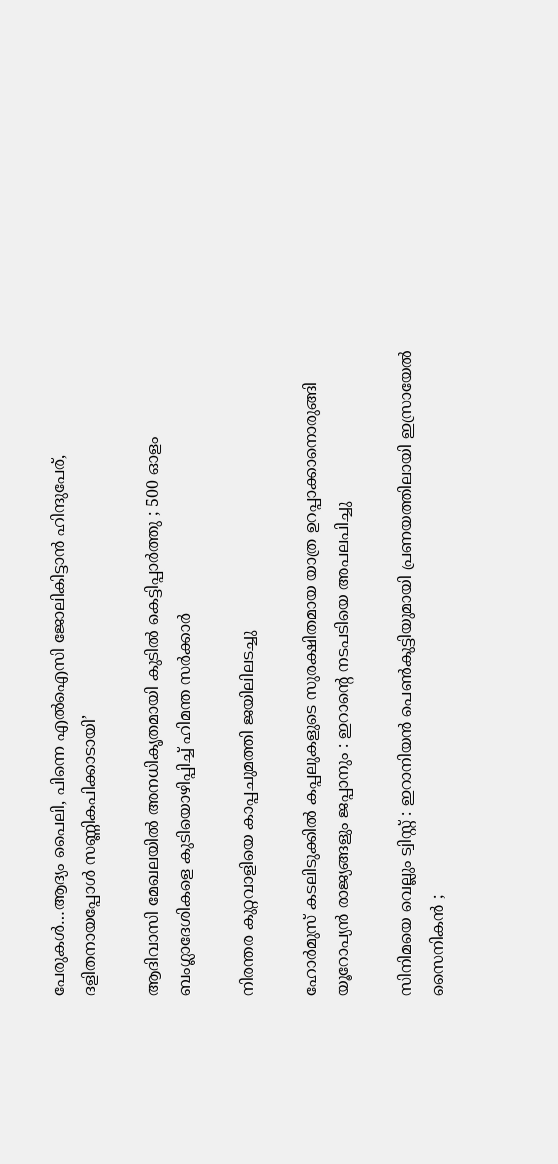പേരുകള്‍…ആദ്യം പൈലി, പിന്നെ എല്‍ഐസി ജോലികിട്ടാന്‍ ഹിന്ദുപേര്, ദളിതനായപ്പോള്‍ സണ്ണികപിക്കാടായി’

ആദിവാസി മേഖലയിൽ അനധികൃതമായി കുടിൽ കെട്ടിപ്പാർത്തു ; 500 ഓളം ബംഗ്ലാദേശികളെ കുടിയൊഴിപ്പിച്ച് ഹിമന്ത സർക്കാർ

നിരന്തര കുറ്റവാളിയെ കാപ്പചുമത്തി ജയിലിലടച്ചു

ഹോർമുസ് കടലിടുക്കിൽ കപ്പലുകളുടെ സുരക്ഷിതമായ യാത്ര ഉറപ്പാക്കാനൊരുങ്ങി യൂറോപ്യൻ രാജ്യങ്ങളും ജപ്പാനും : ഇറാന്റെ നടപടിയെ അപലപിച്ചു

സിനിമയെ വെല്ലും ട്വിസ്റ്റ് : ഇറാനിയൻ പെൺകുട്ടിയുമായി പ്രണയത്തിലായി ഇസ്രായേൽ സൈനികൻ ;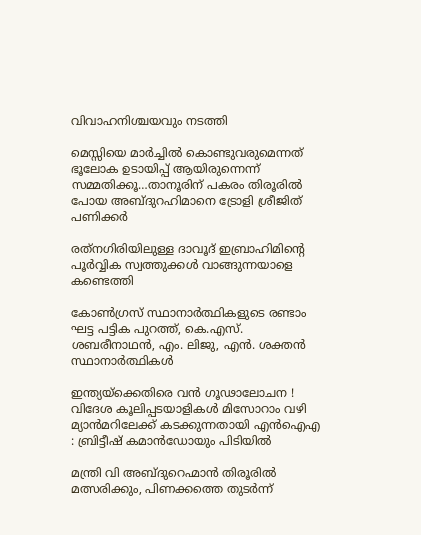വിവാഹനിശ്ചയവും നടത്തി

മെസ്സിയെ മാര്‍ച്ചില്‍ കൊണ്ടുവരുമെന്നത് ഭൂലോക ഉടായിപ്പ് ആയിരുന്നെന്ന് സമ്മതിക്കൂ…താനൂരിന് പകരം തിരൂരില്‍ പോയ അബ്ദുറഹിമാനെ ട്രോളി ശ്രീജിത് പണിക്കര്‍

രത്‌നഗിരിയിലുള്ള ദാവൂദ് ഇബ്രാഹിമിന്റെ പൂർവ്വിക സ്വത്തുക്കൾ വാങ്ങുന്നയാളെ കണ്ടെത്തി

കോണ്‍ഗ്രസ് സ്ഥാനാര്‍ത്ഥികളുടെ രണ്ടാം ഘട്ട പട്ടിക പുറത്ത്, കെ.എസ്. ശബരീനാഥന്‍, എം. ലിജു, എന്‍. ശക്തന്‍ സ്ഥാനാര്‍ത്ഥികള്‍

ഇന്ത്യയ്‌ക്കെതിരെ വൻ ഗൂഢാലോചന ! വിദേശ കൂലിപ്പടയാളികൾ മിസോറാം വഴി മ്യാൻമറിലേക്ക് കടക്കുന്നതായി എൻഐഎ : ബ്രിട്ടീഷ് കമാൻഡോയും പിടിയിൽ

മന്ത്രി വി അബ്ദുറെഹ്മാന്‍ തിരൂരില്‍ മത്സരിക്കും, പിണക്കത്തെ തുടര്‍ന്ന്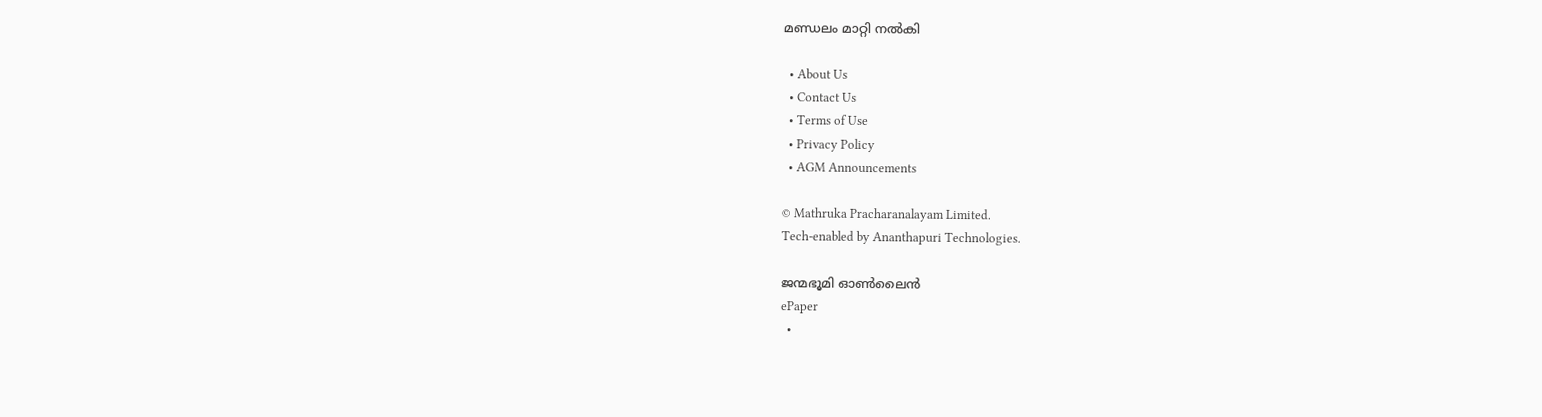മണ്ഡലം മാറ്റി നല്‍കി

  • About Us
  • Contact Us
  • Terms of Use
  • Privacy Policy
  • AGM Announcements

© Mathruka Pracharanalayam Limited.
Tech-enabled by Ananthapuri Technologies.

ജന്മഭൂമി ഓണ്‍ലൈന്‍
ePaper
  •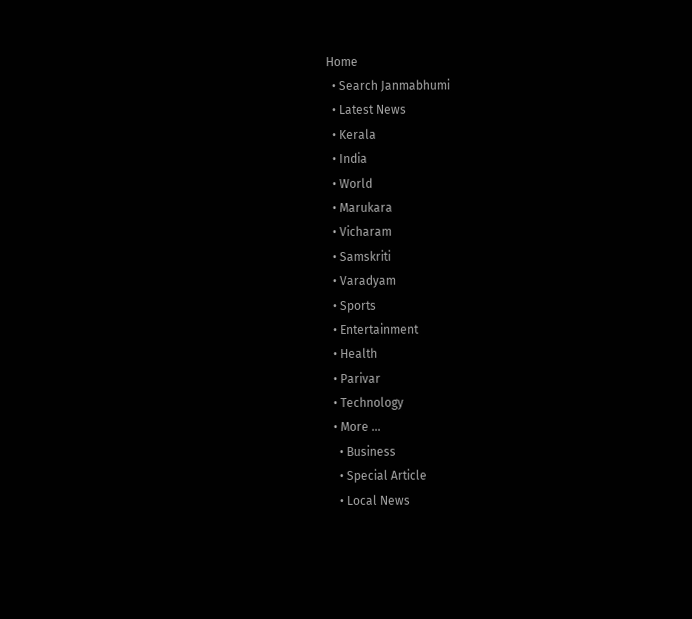Home
  • Search Janmabhumi
  • Latest News
  • Kerala
  • India
  • World
  • Marukara
  • Vicharam
  • Samskriti
  • Varadyam
  • Sports
  • Entertainment
  • Health
  • Parivar
  • Technology
  • More …
    • Business
    • Special Article
    • Local News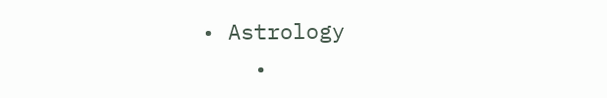• Astrology
    •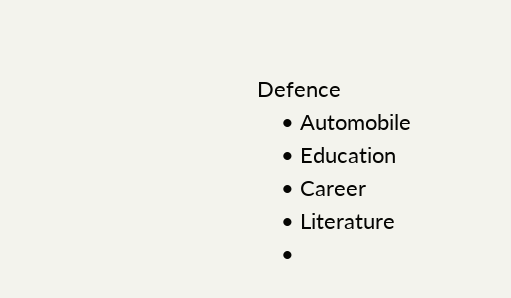Defence
    • Automobile
    • Education
    • Career
    • Literature
    •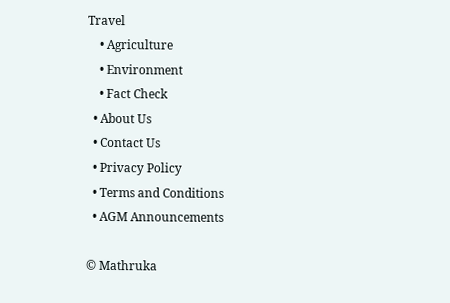Travel
    • Agriculture
    • Environment
    • Fact Check
  • About Us
  • Contact Us
  • Privacy Policy
  • Terms and Conditions
  • AGM Announcements

© Mathruka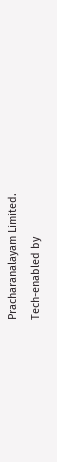Pracharanalayam Limited.
Tech-enabled by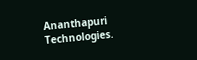Ananthapuri Technologies.